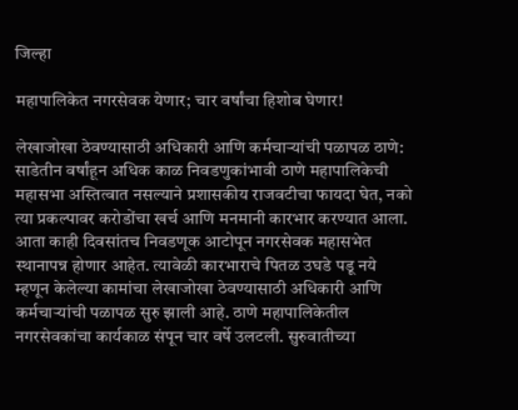जिल्हा

महापालिकेत नगरसेवक येणार; चार वर्षांचा हिशोब घेणार!

लेखाजोखा ठेवण्यासाठी अधिकारी आणि कर्मचाऱ्यांची पळापळ ठाणे: साडेतीन वर्षांहून अधिक काळ निवडणुकांभावी ठाणे महापालिकेची महासभा अस्तित्वात नसल्याने प्रशासकीय राजवटीचा फायदा घेत, नको त्या प्रकल्पावर करोडोंचा खर्च आणि मनमानी कारभार करण्यात आला. आता काही दिवसांतच निवडणूक आटोपून नगरसेवक महासभेत स्थानापन्न होणार आहेत. त्यावेळी कारभाराचे पितळ उघडे पडू नये म्हणून केलेल्या कामांचा लेखाजोखा ठेवण्यासाठी अधिकारी आणि कर्मचाऱ्यांची पळापळ सुरु झाली आहे. ठाणे महापालिकेतील नगरसेवकांचा कार्यकाळ संपून चार वर्षे उलटली. सुरुवातीच्या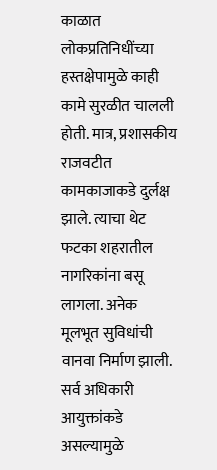काळात लोकप्रतिनिधींच्या हस्तक्षेपामुळे काही कामे सुरळीत चालली होती. मात्र, प्रशासकीय राजवटीत कामकाजाकडे दुर्लक्ष झाले. त्याचा थेट फटका शहरातील नागरिकांना बसू लागला. अनेक मूलभूत सुविधांची वानवा निर्माण झाली. सर्व अधिकारी आयुक्तांकडे असल्यामुळे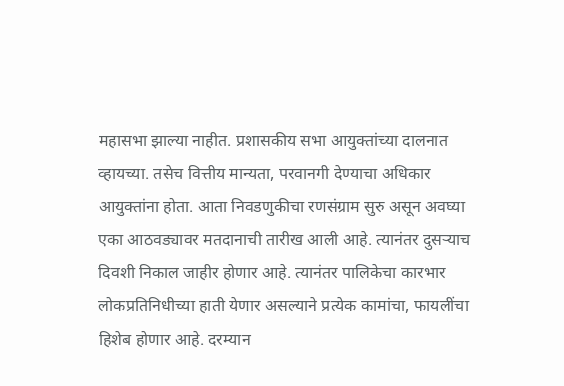महासभा झाल्या नाहीत. प्रशासकीय सभा आयुक्तांच्या दालनात व्हायच्या. तसेच वित्तीय मान्यता, परवानगी देण्याचा अधिकार आयुक्तांना होता. आता निवडणुकीचा रणसंग्राम सुरु असून अवघ्या एका आठवड्यावर मतदानाची तारीख आली आहे. त्यानंतर दुसऱ्याच दिवशी निकाल जाहीर होणार आहे. त्यानंतर पालिकेचा कारभार लोकप्रतिनिधीच्या हाती येणार असल्याने प्रत्येक कामांचा, फायलींचा हिशेब होणार आहे. दरम्यान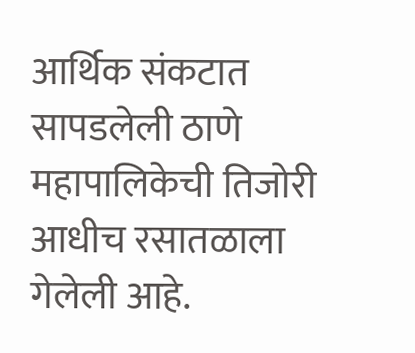आर्थिक संकटात सापडलेली ठाणे महापालिकेची तिजोरी आधीच रसातळाला गेलेली आहे.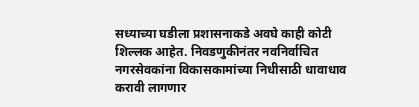सध्याच्या घडीला प्रशासनाकडे अवघे काही कोटी शिल्लक आहेत. निवडणुकीनंतर नवनिर्वाचित नगरसेवकांना विकासकामांच्या निधीसाठी धावाधाव करावी लागणार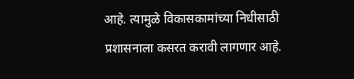आहे. त्यामुळे विकासकामांच्या निधीसाठी प्रशासनाला कसरत करावी लागणार आहे.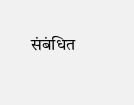संबंधित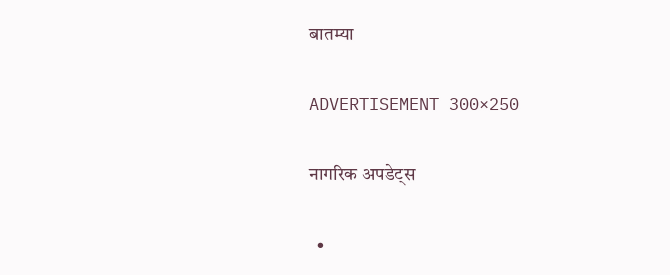बातम्या

ADVERTISEMENT 300×250

नागरिक अपडेट्स

  •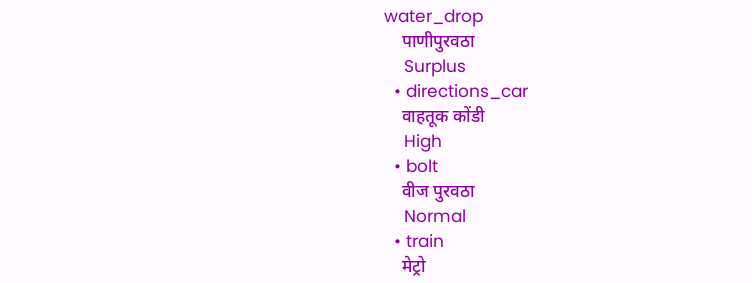water_drop
    पाणीपुरवठा
    Surplus
  • directions_car
    वाहतूक कोंडी
    High
  • bolt
    वीज पुरवठा
    Normal
  • train
    मेट्रो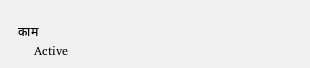काम
    Active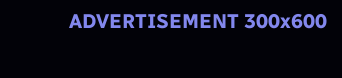ADVERTISEMENT 300x600